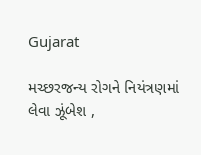Gujarat

મચ્છરજન્ય રોગને નિયંત્રણમાં લેવા ઝૂંબેશ ,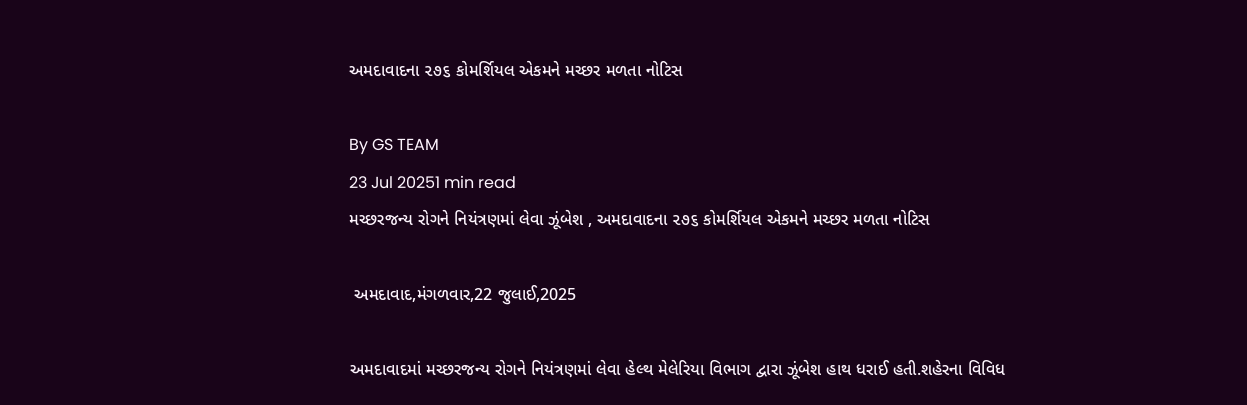અમદાવાદના ૨૭૬ કોમર્શિયલ એકમને મચ્છર મળતા નોટિસ

By GS TEAM
23 Jul 20251 min read
મચ્છરજન્ય રોગને નિયંત્રણમાં લેવા ઝૂંબેશ , અમદાવાદના ૨૭૬ કોમર્શિયલ એકમને મચ્છર મળતા નોટિસ

 અમદાવાદ,મંગળવાર,22 જુલાઈ,2025

અમદાવાદમાં મચ્છરજન્ય રોગને નિયંત્રણમાં લેવા હેલ્થ મેલેરિયા વિભાગ દ્વારા ઝૂંબેશ હાથ ધરાઈ હતી.શહેરના વિવિધ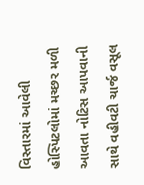વિસ્તારમાં આવેલી હોસ્પિટલોમાં મચ્છર મળી આવતા નોટિસ આપવાની સાથે વહીવટી ચાર્જ વસૂલ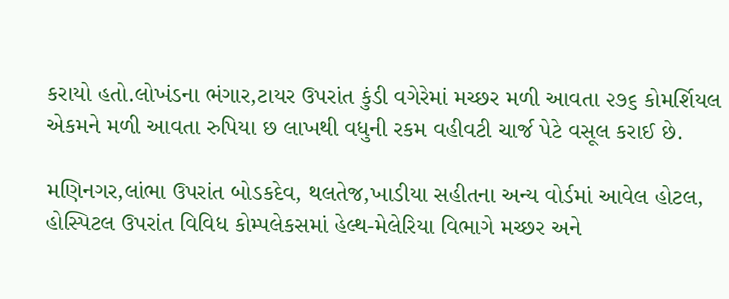કરાયો હતો.લોખંડના ભંગાર,ટાયર ઉપરાંત કુંડી વગેરેમાં મચ્છર મળી આવતા ૨૭૬ કોમર્શિયલ એકમને મળી આવતા રુપિયા છ લાખથી વધુની રકમ વહીવટી ચાર્જ પેટે વસૂલ કરાઈ છે.

મણિનગર,લાંભા ઉપરાંત બોડકદેવ, થલતેજ,ખાડીયા સહીતના અન્ય વોર્ડમાં આવેલ હોટલ, હોસ્પિટલ ઉપરાંત વિવિધ કોમ્પલેકસમાં હેલ્થ-મેલેરિયા વિભાગે મચ્છર અને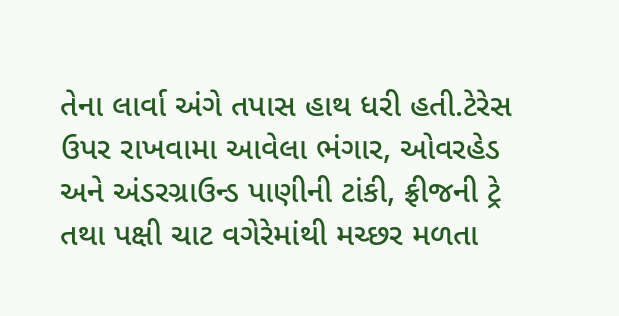તેના લાર્વા અંગે તપાસ હાથ ધરી હતી.ટેરેસ ઉપર રાખવામા આવેલા ભંગાર, ઓવરહેડ અને અંડરગ્રાઉન્ડ પાણીની ટાંકી, ફ્રીજની ટ્રે તથા પક્ષી ચાટ વગેરેમાંથી મચ્છર મળતા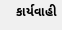કાર્યવાહી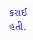કરાઈ હતી.